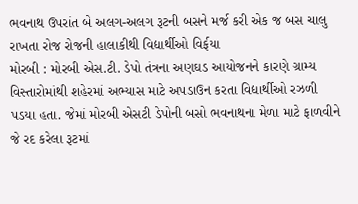ભવનાથ ઉપરાંત બે અલગ-અલગ રૂટની બસને મર્જ કરી એક જ બસ ચાલુ રાખતા રોજ રોજની હાલાકીથી વિદ્યાર્થીઓ વિર્ફયા
મોરબી : મોરબી એસ.ટી. ડેપો તંત્રના અણઘડ આયોજનને કારણે ગ્રામ્ય વિસ્તારોમાંથી શહેરમાં અભ્યાસ માટે અપડાઉન કરતા વિદ્યાર્થીઓ રઝળી પડયા હતા. જેમાં મોરબી એસટી ડેપોની બસો ભવનાથના મેળા માટે ફાળવીને જે રદ કરેલા રૂટમાં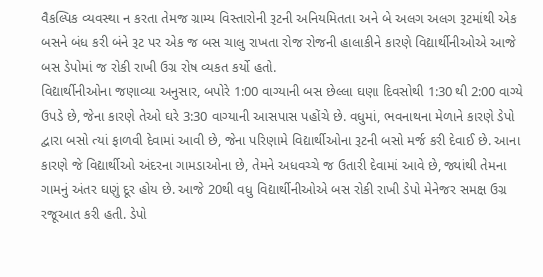વૈકલ્પિક વ્યવસ્થા ન કરતા તેમજ ગ્રામ્ય વિસ્તારોની રૂટની અનિયમિતતા અને બે અલગ અલગ રૂટમાંથી એક બસને બંધ કરી બંને રૂટ પર એક જ બસ ચાલુ રાખતા રોજ રોજની હાલાકીને કારણે વિદ્યાર્થીનીઓએ આજે બસ ડેપોમાં જ રોકી રાખી ઉગ્ર રોષ વ્યકત કર્યો હતો.
વિદ્યાર્થીનીઓના જણાવ્યા અનુસાર, બપોરે 1:00 વાગ્યાની બસ છેલ્લા ઘણા દિવસોથી 1:30 થી 2:00 વાગ્યે ઉપડે છે, જેના કારણે તેઓ ઘરે 3:30 વાગ્યાની આસપાસ પહોંચે છે. વધુમાં, ભવનાથના મેળાને કારણે ડેપો દ્વારા બસો ત્યાં ફાળવી દેવામાં આવી છે, જેના પરિણામે વિદ્યાર્થીઓના રૂટની બસો મર્જ કરી દેવાઈ છે. આના કારણે જે વિદ્યાર્થીઓ અંદરના ગામડાઓના છે, તેમને અધવચ્ચે જ ઉતારી દેવામાં આવે છે, જ્યાંથી તેમના ગામનું અંતર ઘણું દૂર હોય છે. આજે 20થી વધુ વિદ્યાર્થીનીઓએ બસ રોકી રાખી ડેપો મેનેજર સમક્ષ ઉગ્ર રજૂઆત કરી હતી. ડેપો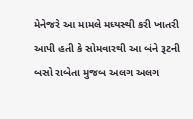મેનેજરે આ મામલે મધ્યસ્થી કરી ખાતરી આપી હતી કે સોમવારથી આ બંને રૂટની બસો રાબેતા મુજબ અલગ અલગ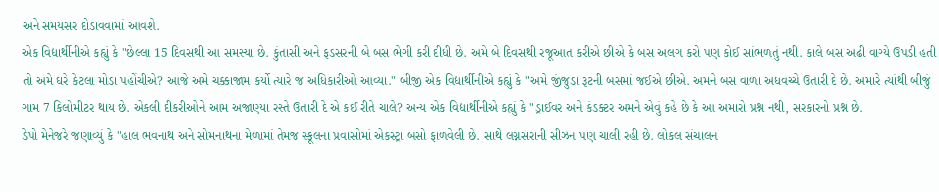અને સમયસર દોડાવવામાં આવશે.
એક વિદ્યાર્થીનીએ કહ્યું કે "છેલ્લા 15 દિવસથી આ સમસ્યા છે. કુંતાસી અને ફડસરની બે બસ ભેગી કરી દીધી છે. અમે બે દિવસથી રજૂઆત કરીએ છીએ કે બસ અલગ કરો પણ કોઈ સાંભળતું નથી. કાલે બસ અઢી વાગ્યે ઉપડી હતી તો અમે ઘરે કેટલા મોડા પહોંચીએ? આજે અમે ચક્કાજામ કર્યો ત્યારે જ અધિકારીઓ આવ્યા." બીજી એક વિદ્યાર્થીનીએ કહ્યું કે "અમે જીંજુડા રૂટની બસમાં જઈએ છીએ. અમને બસ વાળા અધવચ્ચે ઉતારી દે છે. અમારે ત્યાંથી બીજું ગામ 7 કિલોમીટર થાય છે. એકલી દીકરીઓને આમ અજાણ્યા રસ્તે ઉતારી દે એ કઈ રીતે ચાલે? અન્ય એક વિદ્યાર્થીનીએ કહ્યું કે "ડ્રાઈવર અને કંડક્ટર અમને એવું કહે છે કે આ અમારો પ્રશ્ન નથી, સરકારનો પ્રશ્ન છે.
ડેપો મેનેજરે જણાવ્યું કે "હાલ ભવનાથ અને સોમનાથના મેળામાં તેમજ સ્કૂલના પ્રવાસોમાં એકસ્ટ્રા બસો ફાળવેલી છે. સાથે લગ્નસરાની સીઝન પણ ચાલી રહી છે. લોકલ સંચાલન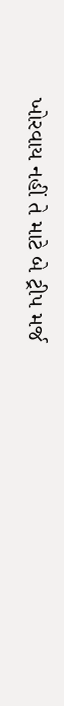ખોરવાય નહીં તે માટે બે ટ્રીપ મર્જ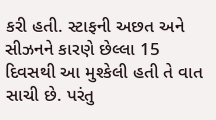કરી હતી. સ્ટાફની અછત અને સીઝનને કારણે છેલ્લા 15 દિવસથી આ મુશ્કેલી હતી તે વાત સાચી છે. પરંતુ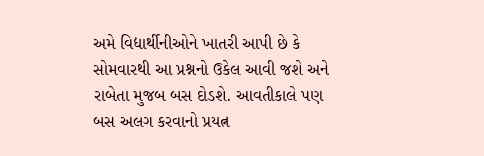અમે વિદ્યાર્થીનીઓને ખાતરી આપી છે કે સોમવારથી આ પ્રશ્નનો ઉકેલ આવી જશે અને રાબેતા મુજબ બસ દોડશે. આવતીકાલે પણ બસ અલગ કરવાનો પ્રયત્ન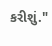કરીશું."